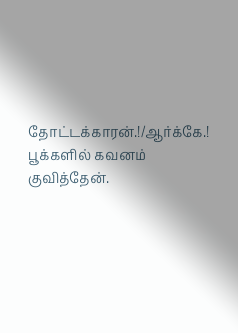தோட்டக்காரன்.!/ஆர்க்கே.!
பூக்களில் கவனம் குவித்தேன்.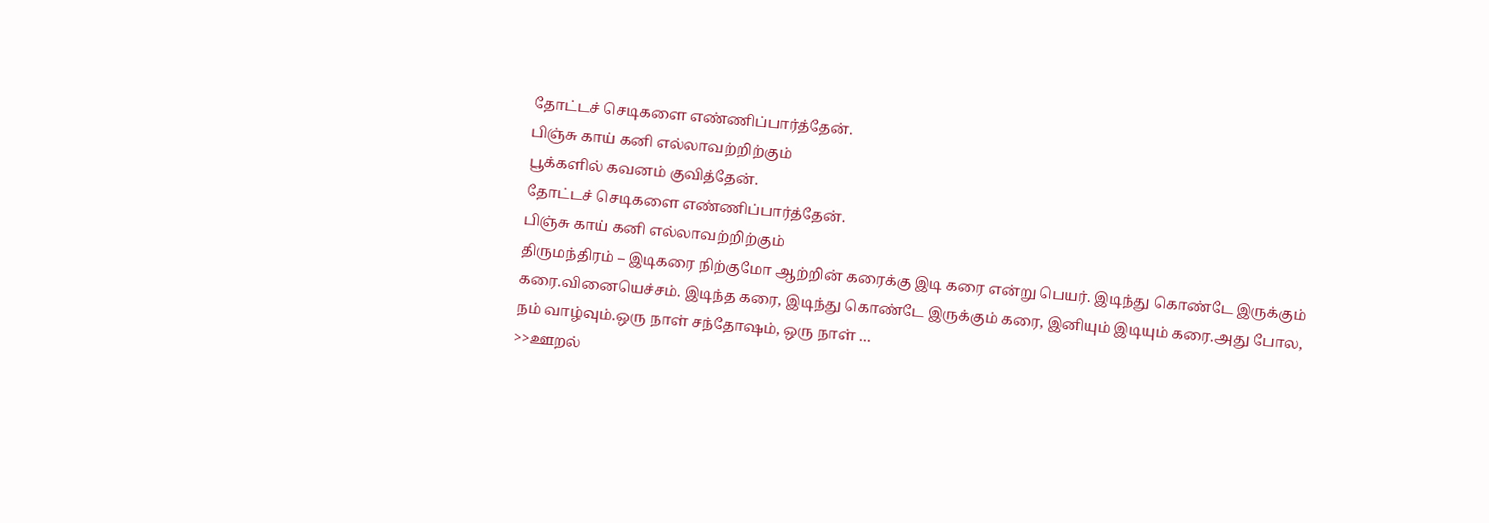தோட்டச் செடிகளை எண்ணிப்பார்த்தேன்.
பிஞ்சு காய் கனி எல்லாவற்றிற்கும்
பூக்களில் கவனம் குவித்தேன்.
தோட்டச் செடிகளை எண்ணிப்பார்த்தேன்.
பிஞ்சு காய் கனி எல்லாவற்றிற்கும்
திருமந்திரம் – இடிகரை நிற்குமோ ஆற்றின் கரைக்கு இடி கரை என்று பெயர். இடிந்து கொண்டே இருக்கும் கரை.வினையெச்சம். இடிந்த கரை, இடிந்து கொண்டே இருக்கும் கரை, இனியும் இடியும் கரை.அது போல, நம் வாழ்வும்.ஒரு நாள் சந்தோஷம், ஒரு நாள் …
>>ஊறல்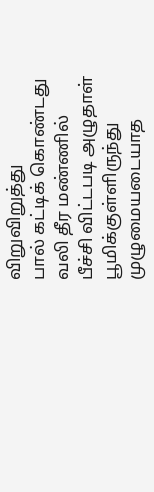விறுவிறுத்து
பால் கட்டிக் கொண்டது
வலி தீர மண்ணில்
பீச்சி விட்டபடி அழுதாள்
பூமிக்குள்ளிருந்து
முழுமையடையாத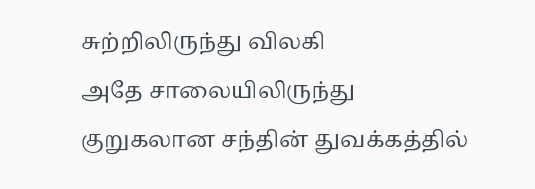சுற்றிலிருந்து விலகி
அதே சாலையிலிருந்து
குறுகலான சந்தின் துவக்கத்தில்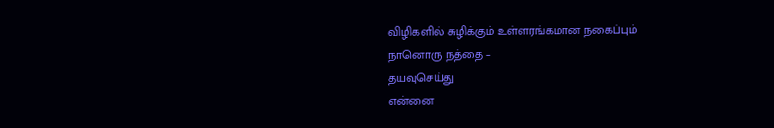விழிகளில் சுழிக்கும் உள்ளரங்கமான நகைப்பும்
நானொரு நத்தை –
தயவுசெய்து
என்னை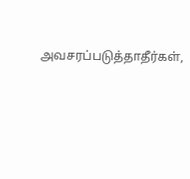அவசரப்படுத்தாதீர்கள்,